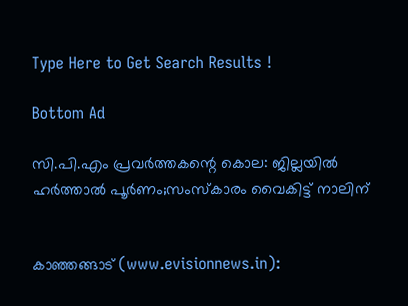Type Here to Get Search Results !

Bottom Ad

സി.പി.എം പ്രവര്‍ത്തകന്റെ കൊല: ജില്ലയില്‍ ഹര്‍ത്താല്‍ പൂര്‍ണം;സംസ്‌കാരം വൈകിട്ട് നാലിന്


കാഞ്ഞങ്ങാട് (www.evisionnews.in):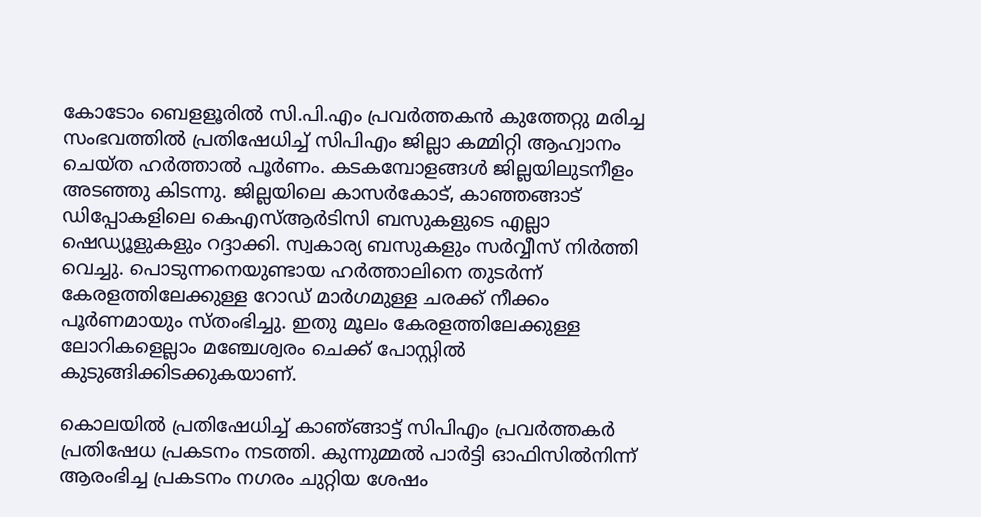കോടോം ബെളളൂരില്‍ സി.പി.എം പ്രവര്‍ത്തകന്‍ കുത്തേറ്റു മരിച്ച സംഭവത്തില്‍ പ്രതിഷേധിച്ച് സിപിഎം ജില്ലാ കമ്മിറ്റി ആഹ്വാനം ചെയ്ത ഹര്‍ത്താല്‍ പൂര്‍ണം. കടകമ്പോളങ്ങള്‍ ജില്ലയിലുടനീളം അടഞ്ഞു കിടന്നു. ജില്ലയിലെ കാസര്‍കോട്, കാഞ്ഞങ്ങാട് ഡിപ്പോകളിലെ കെഎസ്ആര്‍ടിസി ബസുകളുടെ എല്ലാ ഷെഡ്യൂളുകളും റദ്ദാക്കി. സ്വകാര്യ ബസുകളും സര്‍വ്വീസ് നിര്‍ത്തി വെച്ചു. പൊടുന്നനെയുണ്ടായ ഹര്‍ത്താലിനെ തുടര്‍ന്ന് കേരളത്തിലേക്കുള്ള റോഡ് മാര്‍ഗമുള്ള ചരക്ക് നീക്കം പൂര്‍ണമായും സ്തംഭിച്ചു. ഇതു മൂലം കേരളത്തിലേക്കുള്ള ലോറികളെല്ലാം മഞ്ചേശ്വരം ചെക്ക് പോസ്റ്റില്‍ കുടുങ്ങിക്കിടക്കുകയാണ്.

കൊലയില്‍ പ്രതിഷേധിച്ച് കാഞ്ങ്ങാട്ട് സിപിഎം പ്രവര്‍ത്തകര്‍ പ്രതിഷേധ പ്രകടനം നടത്തി. കുന്നുമ്മല്‍ പാര്‍ട്ടി ഓഫിസില്‍നിന്ന് ആരംഭിച്ച പ്രകടനം നഗരം ചുറ്റിയ ശേഷം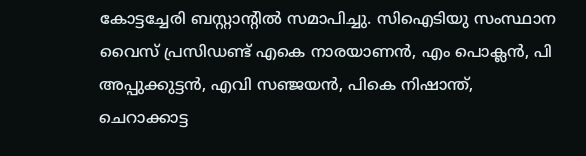കോട്ടച്ചേരി ബസ്റ്റാന്റില്‍ സമാപിച്ചു. സിഐടിയു സംസ്ഥാന വൈസ് പ്രസിഡണ്ട് എകെ നാരയാണന്‍, എം പൊക്ലന്‍, പി അപ്പുക്കുട്ടന്‍, എവി സഞ്ജയന്‍, പികെ നിഷാന്ത്, ചെറാക്കാട്ട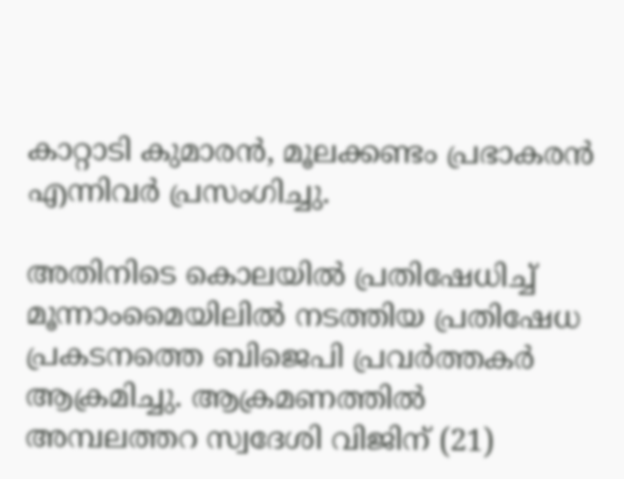കാറ്റാടി കുമാരന്‍, മൂലക്കണ്ടം പ്രഭാകരന്‍ എന്നിവര്‍ പ്രസംഗിച്ചു.

അതിനിടെ കൊലയില്‍ പ്രതിഷേധിച്ച് മൂന്നാംമൈയിലില്‍ നടത്തിയ പ്രതിഷേധ പ്രകടനത്തെ ബിജെപി പ്രവര്‍ത്തകര്‍ ആക്രമിച്ചു. ആക്രമണത്തില്‍ അമ്പലത്തറ സ്വദേശി വിജിന് (21)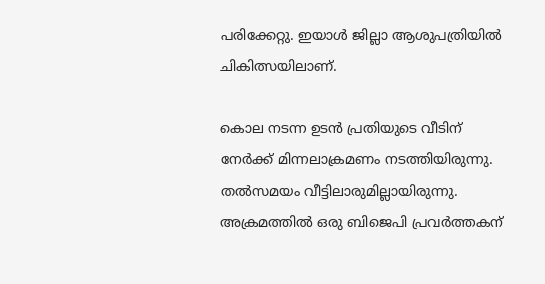പരിക്കേറ്റു. ഇയാള്‍ ജില്ലാ ആശുപത്രിയില്‍ ചികിത്സയിലാണ്.

കൊല നടന്ന ഉടന്‍ പ്രതിയുടെ വീടിന് നേര്‍ക്ക് മിന്നലാക്രമണം നടത്തിയിരുന്നു. തല്‍സമയം വീട്ടിലാരുമില്ലായിരുന്നു. അക്രമത്തില്‍ ഒരു ബിജെപി പ്രവര്‍ത്തകന്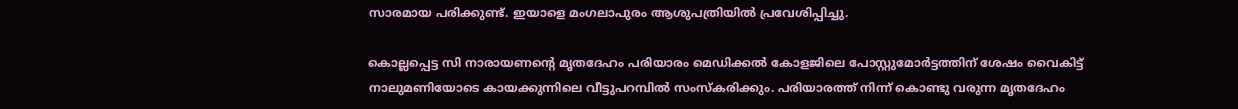സാരമായ പരിക്കുണ്ട്. ഇയാളെ മംഗലാപുരം ആശുപത്രിയില്‍ പ്രവേശിപ്പിച്ചു.

കൊല്ലപ്പെട്ട സി നാരായണന്റെ മൃതദേഹം പരിയാരം മെഡിക്കല്‍ കോളജിലെ പോസ്റ്റുമോര്‍ട്ടത്തിന് ശേഷം വൈകിട്ട് നാലുമണിയോടെ കായക്കുന്നിലെ വീട്ടുപറമ്പില്‍ സംസ്‌കരിക്കും. പരിയാരത്ത് നിന്ന് കൊണ്ടു വരുന്ന മൃതദേഹം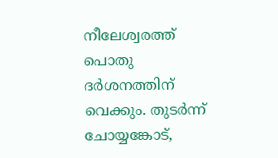നീലേശ്വരത്ത് പൊതു ദര്‍ശനത്തിന് വെക്കും. തുടര്‍ന്ന് ചോയ്യങ്കോട്,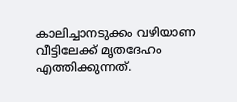കാലിച്ചാനടുക്കം വഴിയാണ വീട്ടിലേക്ക് മൃതദേഹം എത്തിക്കുന്നത്.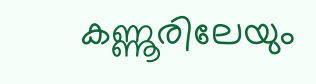കണ്ണൂരിലേയും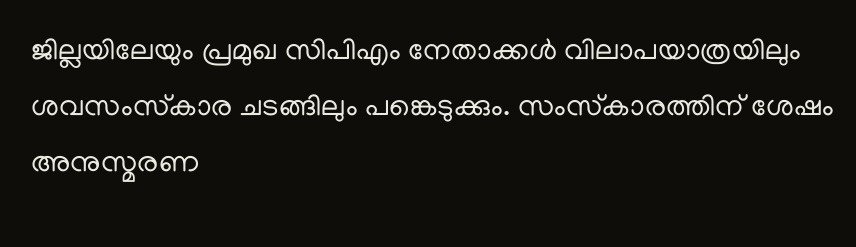ജില്ലയിലേയും പ്രമുഖ സിപിഎം നേതാക്കള്‍ വിലാപയാത്രയിലും ശവസംസ്‌കാര ചടങ്ങിലും പങ്കെടുക്കും. സംസ്‌കാരത്തിന് ശേഷം അനുസ്മരണ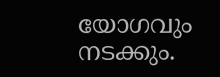യോഗവും നടക്കും.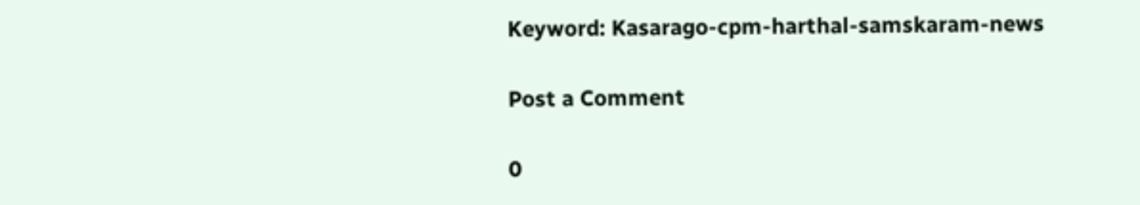Keyword: Kasarago-cpm-harthal-samskaram-news

Post a Comment

0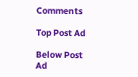Comments

Top Post Ad

Below Post Ad